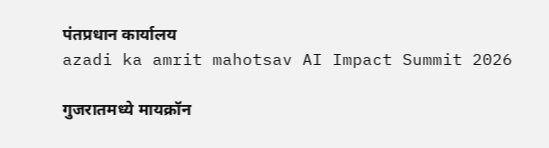पंतप्रधान कार्यालय
azadi ka amrit mahotsav AI Impact Summit 2026

गुजरातमध्ये मायक्रॉन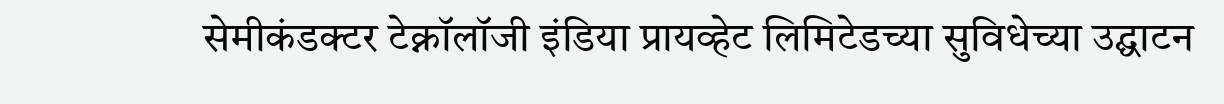सेमीकंडक्टर टेक्नॉलॉजी इंडिया प्रायव्हेट लिमिटेडच्या सुविधेच्या उद्घाटन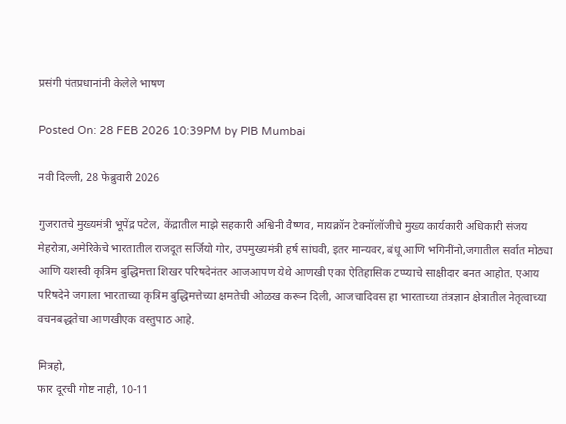प्रसंगी पंतप्रधानांनी केलेले भाषण

Posted On: 28 FEB 2026 10:39PM by PIB Mumbai

नवी दिल्ली, 28 फेब्रुवारी 2026

गुजरातचे मुख्यमंत्री भूपेंद्र पटेल, केंद्रातील माझे सहकारी अश्विनी वैष्णव, मायक्रॉन टेक्नॉलॉजीचे मुख्य कार्यकारी अधिकारी संजय मेहरोत्रा,अमेरिकेचे भारतातील राजदूत सर्जियो गोर, उपमुख्यमंत्री हर्ष सांघवी, इतर मान्यवर, बंधू आणि भगिनींनो,जगातील सर्वात मोठ्या आणि यशस्वी कृत्रिम बुद्धिमत्ता शिखर परिषदेनंतर आजआपण येथे आणखी एका ऐतिहासिक टप्प्याचे साक्षीदार बनत आहोत. एआय परिषदेने जगाला भारताच्या कृत्रिम बुद्धिमत्तेच्या क्षमतेची ओळख करून दिली, आजचादिवस हा भारताच्या तंत्रज्ञान क्षेत्रातील नेतृत्वाच्या वचनबद्धतेचा आणखीएक वस्तुपाठ आहे.

मित्रहो,
फार दूरची गोष्ट नाही, 10-11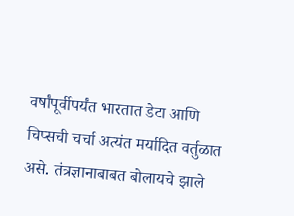वर्षांपूर्वीपर्यंत भारतात डेटा आणि चिप्सची चर्चा अत्यंत मर्यादित वर्तुळात असे. तंत्रज्ञानाबाबत बोलायचे झाले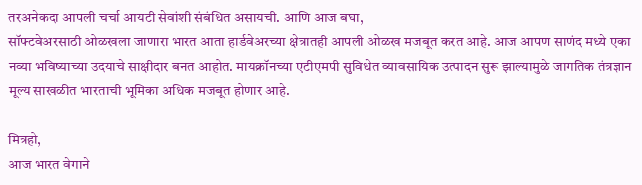तरअनेकदा आपली चर्चा आयटी सेवांशी संबंधित असायची. आणि आज बघा,
सॉफ्टवेअरसाठी ओळखला जाणारा भारत आता हार्डवेअरच्या क्षेत्रातही आपली ओळख मजबूत करत आहे. आज आपण साणंद मध्ये एका नव्या भविष्याच्या उदयाचे साक्षीदार बनत आहोत. मायक्रॉनच्या एटीएमपी सुविधेत व्यावसायिक उत्पादन सुरू झाल्यामुळे जागतिक तंत्रज्ञान मूल्य साखळीत भारताची भूमिका अधिक मजबूत होणार आहे.

मित्रहो,
आज भारत वेगाने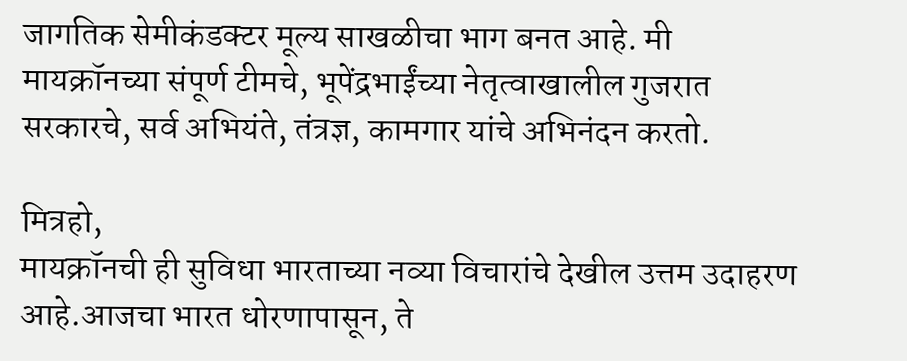जागतिक सेमीकंडक्टर मूल्य साखळीचा भाग बनत आहे. मी मायक्रॉनच्या संपूर्ण टीमचे, भूपेंद्रभाईंच्या नेतृत्वाखालील गुजरात सरकारचे, सर्व अभियंते, तंत्रज्ञ, कामगार यांचे अभिनंदन करतो.

मित्रहो,
मायक्रॉनची ही सुविधा भारताच्या नव्या विचारांचे देखील उत्तम उदाहरण आहे.आजचा भारत धोरणापासून, ते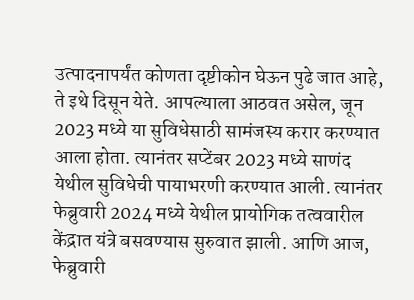उत्पादनापर्यंत कोणता दृष्टीकोन घेऊन पुढे जात आहे, ते इथे दिसून येते. आपल्याला आठवत असेल, जून 2023 मध्ये या सुविधेसाठी सामंजस्य करार करण्यात आला होता. त्यानंतर सप्टेंबर 2023 मध्ये साणंद येथील सुविधेची पायाभरणी करण्यात आली. त्यानंतर फेब्रुवारी 2024 मध्ये येथील प्रायोगिक तत्ववारील केंद्रात यंत्रे बसवण्यास सुरुवात झाली. आणि आज, फेब्रुवारी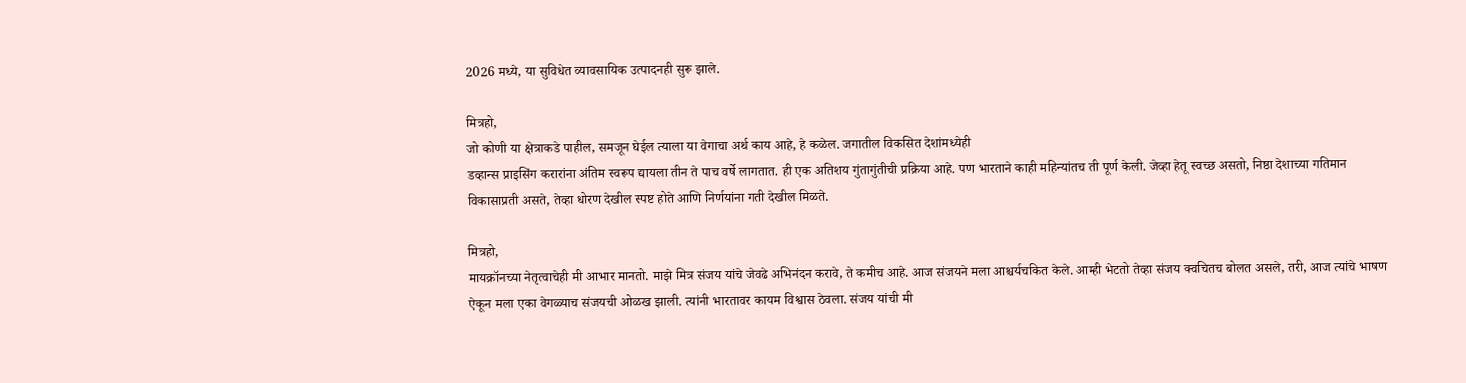2026 मध्ये, या सुविधेत व्यावसायिक उत्पादनही सुरू झाले.

मित्रहो,
जो कोणी या क्षेत्राकडे पाहील, समजून घेईल त्याला या वेगाचा अर्थ काय आहे, हे कळेल. जगातील विकसित देशांमध्येही
डव्हान्स प्राइसिंग करारांना अंतिम स्वरूप द्यायला तीन ते पाच वर्षे लागतात. ही एक अतिशय गुंतागुंतीची प्रक्रिया आहे. पण भारताने काही महिन्यांतच ती पूर्ण केली. जेव्हा हेतू स्वच्छ असतो, निष्ठा देशाच्या गतिमान विकासाप्रती असते, तेव्हा धोरण देखील स्पष्ट होते आणि निर्णयांना गती देखील मिळते.

मित्रहो,
मायक्रॉनच्या नेतृत्वाचेही मी आभार मानतो. माझे मित्र संजय यांचे जेवढे अभिनंदन करावे, ते कमीच आहे. आज संजयने मला आश्चर्यचकित केले. आम्ही भेटतो तेव्हा संजय क्वचितच बोलत असले, तरी, आज त्यांचे भाषण ऐकून मला एका वेगळ्याच संजयची ओळख झाली. त्यांनी भारतावर कायम विश्वास ठेवला. संजय यांची मी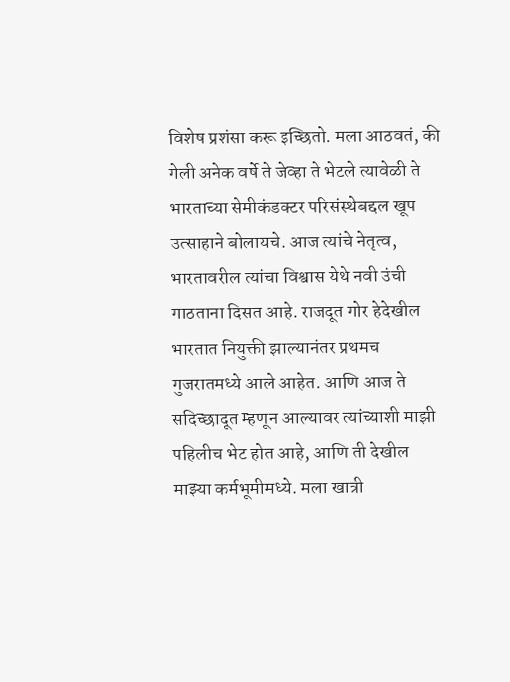विशेष प्रशंसा करू इच्छितो. मला आठवतं, की गेली अनेक वर्षे ते जेव्हा ते भेटले त्यावेळी ते भारताच्या सेमीकंडक्टर परिसंस्थेबद्दल खूप उत्साहाने बोलायचे. आज त्यांचे नेतृत्व, भारतावरील त्यांचा विश्वास येथे नवी उंची गाठताना दिसत आहे. राजदूत गोर हेदेखील भारतात नियुक्ती झाल्यानंतर प्रथमच गुजरातमध्ये आले आहेत. आणि आज ते सदिच्छादूत म्हणून आल्यावर त्यांच्याशी माझी पहिलीच भेट होत आहे, आणि ती देखील  माझ्या कर्मभूमीमध्ये. मला खात्री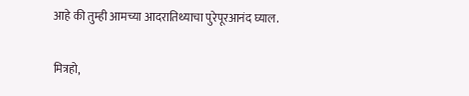आहे की तुम्ही आमच्या आदरातिथ्याचा पुरेपूरआनंद घ्याल.

मित्रहो,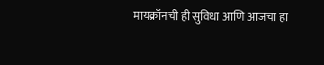मायक्रॉनची ही सुविधा आणि आजचा हा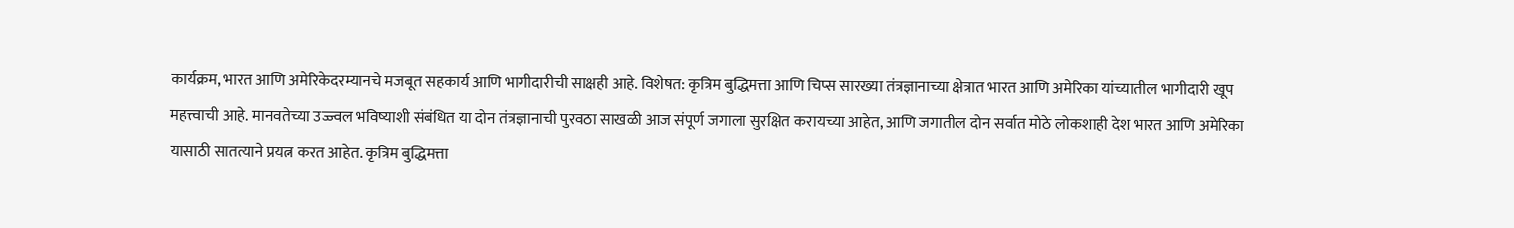कार्यक्रम, भारत आणि अमेरिकेदरम्यानचे मजबूत सहकार्य आणि भागीदारीची साक्षही आहे. विशेषत: कृत्रिम बुद्धिमत्ता आणि चिप्स सारख्या तंत्रज्ञानाच्या क्षेत्रात भारत आणि अमेरिका यांच्यातील भागीदारी खूप महत्त्वाची आहे. मानवतेच्या उज्ज्वल भविष्याशी संबंधित या दोन तंत्रज्ञानाची पुरवठा साखळी आज संपूर्ण जगाला सुरक्षित करायच्या आहेत, आणि जगातील दोन सर्वात मोठे लोकशाही देश भारत आणि अमेरिका यासाठी सातत्याने प्रयत्न करत आहेत. कृत्रिम बुद्धिमत्ता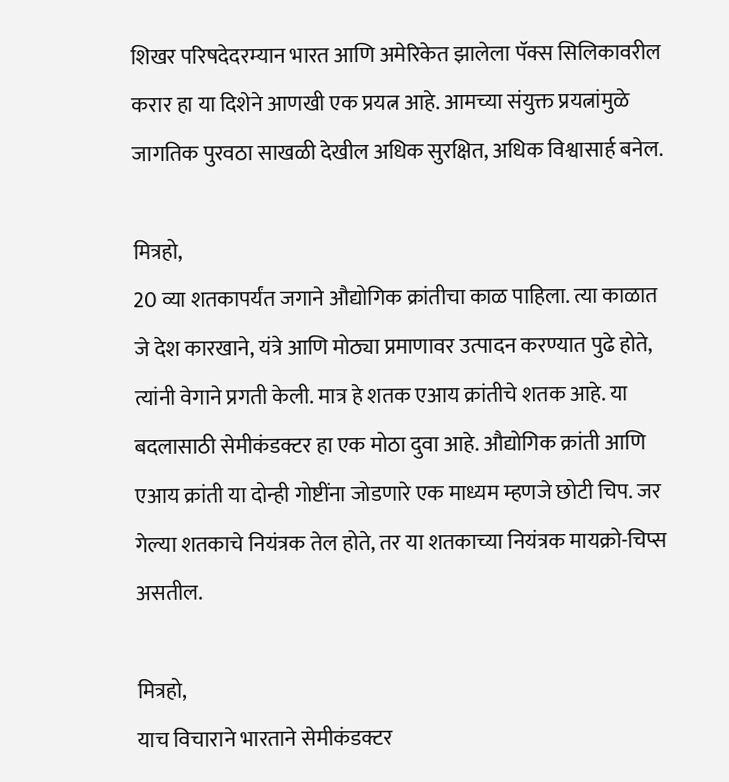शिखर परिषदेदरम्यान भारत आणि अमेरिकेत झालेला पॅक्स सिलिकावरील करार हा या दिशेने आणखी एक प्रयत्न आहे. आमच्या संयुक्त प्रयत्नांमुळे जागतिक पुरवठा साखळी देखील अधिक सुरक्षित, अधिक विश्वासार्ह बनेल.

मित्रहो,
20 व्या शतकापर्यंत जगाने औद्योगिक क्रांतीचा काळ पाहिला. त्या काळात जे देश कारखाने, यंत्रे आणि मोठ्या प्रमाणावर उत्पादन करण्यात पुढे होते, त्यांनी वेगाने प्रगती केली. मात्र हे शतक एआय क्रांतीचे शतक आहे. या बदलासाठी सेमीकंडक्टर हा एक मोठा दुवा आहे. औद्योगिक क्रांती आणि एआय क्रांती या दोन्ही गोष्टींना जोडणारे एक माध्यम म्हणजे छोटी चिप. जर गेल्या शतकाचे नियंत्रक तेल होते, तर या शतकाच्या नियंत्रक मायक्रो-चिप्स असतील.

मित्रहो,
याच विचाराने भारताने सेमीकंडक्टर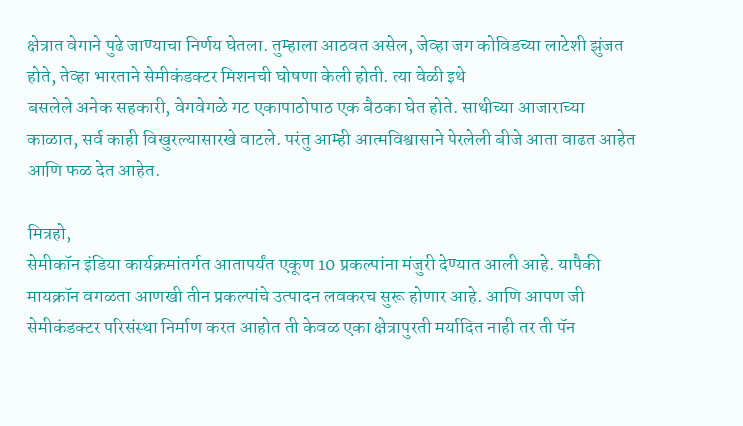क्षेत्रात वेगाने पुढे जाण्याचा निर्णय घेतला. तुम्हाला आठवत असेल, जेव्हा जग कोविडच्या लाटेशी झुंजत होते, तेव्हा भारताने सेमीकंडक्टर मिशनची घोषणा केली होती. त्या वेळी इथे
बसलेले अनेक सहकारी, वेगवेगळे गट एकापाठोपाठ एक बैठका घेत होते. साथीच्या आजाराच्या काळात, सर्व काही विखुरल्यासारखे वाटले. परंतु आम्ही आत्मविश्वासाने पेरलेली बीजे आता वाढत आहेत आणि फळ देत आहेत.

मित्रहो,
सेमीकॉन इंडिया कार्यक्रमांतर्गत आतापर्यंत एकूण 10 प्रकल्पांना मंजुरी देण्यात आली आहे. यापैकी मायक्रॉन वगळता आणखी तीन प्रकल्पांचे उत्पादन लवकरच सुरू होणार आहे. आणि आपण जी सेमीकंडक्टर परिसंस्था निर्माण करत आहोत ती केवळ एका क्षेत्रापुरती मर्यादित नाही तर ती पॅन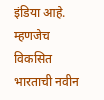इंडिया आहे. म्हणजेच विकसित भारताची नवीन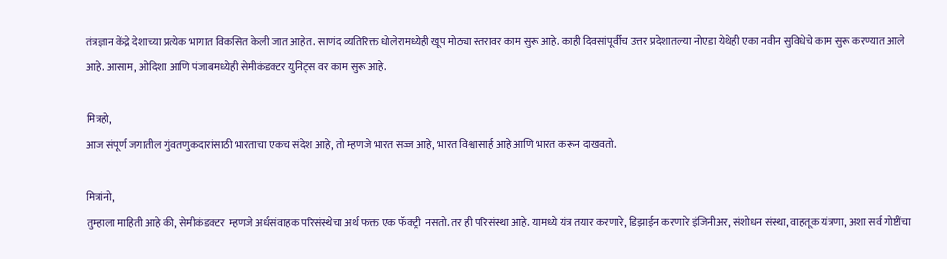तंत्रज्ञान केंद्रे देशाच्या प्रत्येक भागात विकसित केली जात आहेत. साणंद व्यतिरिक्त धोलेरामध्येही खूप मोठ्या स्तरावर काम सुरू आहे. काही दिवसांपूर्वीच उत्तर प्रदेशातल्या नोएडा येथेही एका नवीन सुविधेचे काम सुरू करण्यात आले आहे. आसाम, ओदिशा आणि पंजाबमध्येही सेमीकंडक्टर युनिट्स वर काम सुरू आहे.

मित्रहो,
आज संपूर्ण जगातील गुंवतणुकदारांसाठी भारताचा एकच संदेश आहे, तो म्हणजे भारत सज्ज आहे, भारत विश्वासार्ह आहे आणि भारत करून दाखवतो.

मित्रांनो,
तुम्हाला माहिती आहे की, सेमीकंडक्टर  म्हणजे अर्धसंवाहक परिसंस्थेचा अर्थ फक्त एक फॅक्ट्री  नसतो. तर ही परिसंस्था आहे. यामध्ये यंत्र तयार करणारे, डिझाईन करणारे इंजिनीअर, संशोधन संस्था, वाहतूक यंत्रणा, अशा सर्व गोष्टींचा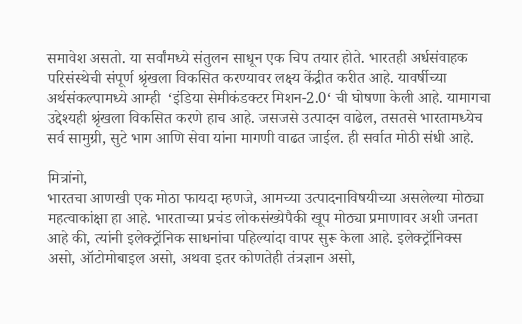समावेश असतो. या सर्वांमध्ये संतुलन साधून एक चिप तयार होते. भारतही अर्धसंवाहक परिसंस्थेची संपूर्ण श्रृंखला विकसित करण्यावर लक्ष्य केंद्रीत करीत आहे. यावर्षीच्या अर्थसंकल्पामध्ये आम्ही  ‘इंडिया सेमीकंडक्टर मिशन-2.0‘ ची घोषणा केली आहे. यामागचा उद्देश्यही श्रृंखला विकसित करणे हाच आहे. जसजसे उत्पादन वाढेल, तसतसे भारतामध्येच सर्व सामुग्री, सुटे भाग आणि सेवा यांना मागणी वाढत जाईल. ही सर्वात मोठी संधी आहे.

मित्रांनो,
भारतचा आणखी एक मोठा फायदा म्हणजे, आमच्या उत्पादनाविषयीच्या असलेल्या मोठ्या महत्वाकांक्षा हा आहे. भारताच्या प्रचंड लोकसंख्येपैकी खूप मोठ्या प्रमाणावर अशी जनता आहे की, त्यांनी इलेक्ट्रॉनिक साधनांचा पहिल्यांदा वापर सुरू केला आहे. इलेक्ट्रॉनिक्स  असो, ऑटोमोबाइल असो, अथवा इतर कोणतेही तंत्रज्ञान असो,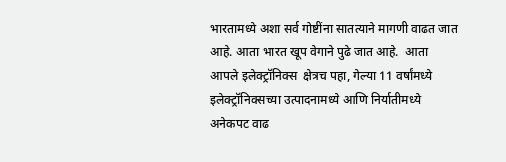भारतामध्ये अशा सर्व गोष्टींना सातत्याने मागणी वाढत जात आहे. आता भारत खूप वेगाने पुढे जात आहे.  आता आपले इलेक्ट्रॉनिक्स  क्षेत्रच पहा, गेल्या 11 वर्षांमध्ये इलेक्ट्रॉनिक्सच्या उत्पादनामध्ये आणि निर्यातीमध्ये अनेकपट वाढ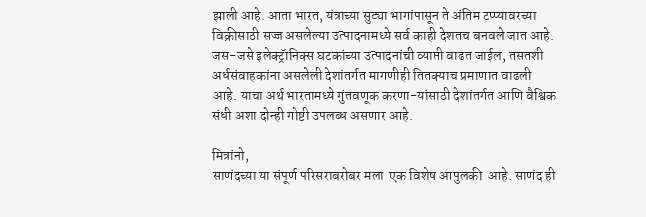झाली आहे. आता भारत, यंत्राच्या सुट्या भागांपासून ते अंतिम टप्प्यावरच्या विक्रीसाठी सज्ज असलेल्या उत्पादनामध्ये सर्व काही देशतच बनवले जात आहे. जस-जसे इलेक्ट्रॅानिक्स घटकांच्या उत्पादनांची व्याप्ती वाढत जाईल, तसतशी अर्धसंवाहकांना असलेली देशांतर्गत मागणीही तितक्याच प्रमाणात वाढली आहे. याचा अर्थ भारतामध्ये गुंतवणूक करणा-यांसाठी देशांतर्गत आणि वैश्विक संधी अशा दोन्ही गोष्टी उपलब्ध असणार आहे.

मित्रांनो,
साणंदच्या या संपूर्ण परिसराबरोबर मला  एक विशेष आपुलकी  आहे. साणंद ही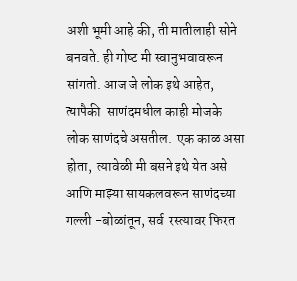अशी भूमी आहे की, ती मातीलाही सोने बनवते. ही गोष्‍ट मी स्वानुभवावरून सांगतो. आज जे लोक इथे आहेत, त्‍यापैकी  साणंदमधील काही मोजके लोक साणंदचे असतील.  एक काळ असा होता,  त्यावेळी मी बसने इथे येत असे आणि माझ्या सायकलवरून साणंदच्‍या गल्ली -बोळांतून, सर्व  रस्त्यावर फिरत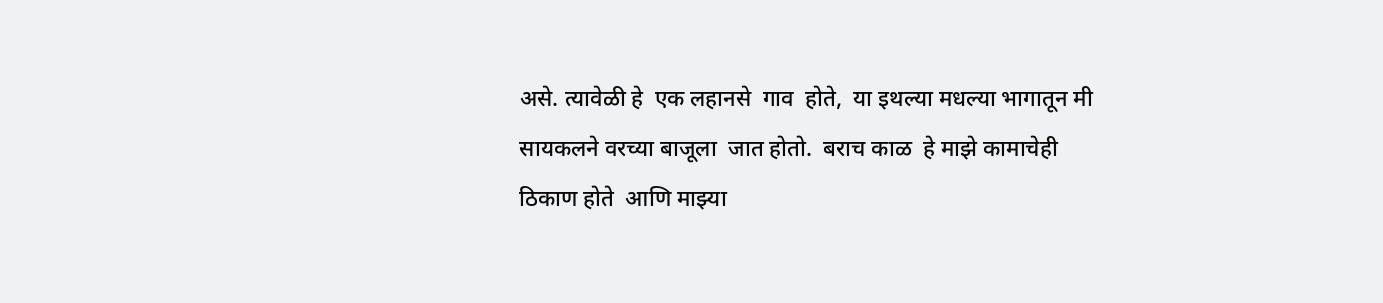असे. त्यावेळी हे  एक लहानसे  गाव  होते,  या इथल्‍या मधल्या भागातून मी सायकलने वरच्या बाजूला  जात होतो.  बराच काळ  हे माझे कामाचेही  ठिकाण होते  आणि माझ्या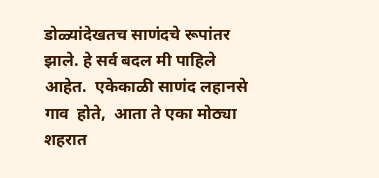डोळ्यांदेखतच साणंदचे रूपांतर झाले. हे सर्व बदल मी पाहिले आहेत.  एकेकाळी साणंद लहानसे गाव  होते,  आता ते एका मोठ्या शहरात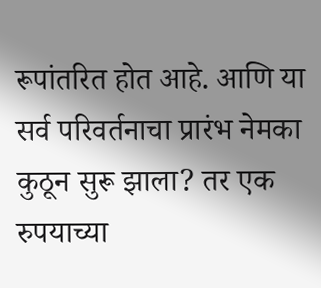रूपांतरित होत आहे. आणि या सर्व परिवर्तनाचा प्रारंभ नेमका  कुठून सुरू झाला? तर एक रुपयाच्या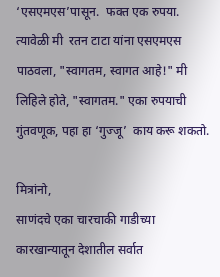‘एसएमएस’पासून.  फक्त एक रुपया. त्यावेळी मी  रतन टाटा यांना एसएमएस पाठवला, "स्वागतम, स्वागत आहे!" मी लिहिले होते, "स्वागतम." एका रुपयाची गुंतवणूक, पहा हा ‘गुज्जू’  काय करू शकतो.

मित्रांनो,
साणंदचे एका चारचाकी गाडीच्या कारखान्यातून देशातील सर्वात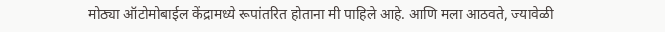मोठ्या ऑटोमोबाईल केंद्रामध्ये रूपांतरित होताना मी पाहिले आहे. आणि मला आठवते, ज्यावेळी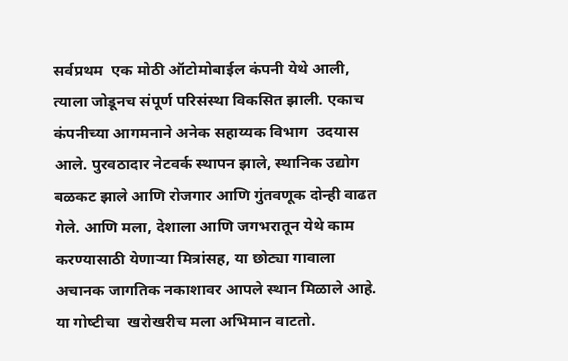सर्वप्रथम  एक मोठी ऑटोमोबाईल कंपनी येथे आली,  त्‍याला जोडूनच संपूर्ण परिसंस्था विकसित झाली. एकाच कंपनीच्या आगमनाने अनेक सहाय्यक विभाग  उदयास आले. पुरवठादार नेटवर्क स्थापन झाले, स्थानिक उद्योग बळकट झाले आणि रोजगार आणि गुंतवणूक दोन्ही वाढत गेले. आणि मला, देशाला आणि जगभरातून येथे काम करण्यासाठी येणाऱ्या मित्रांसह, या छोट्या गावाला अचानक जागतिक नकाशावर आपले स्थान मिळाले आहे. या गोष्‍टीचा  खरोखरीच मला अभिमान वाटतो.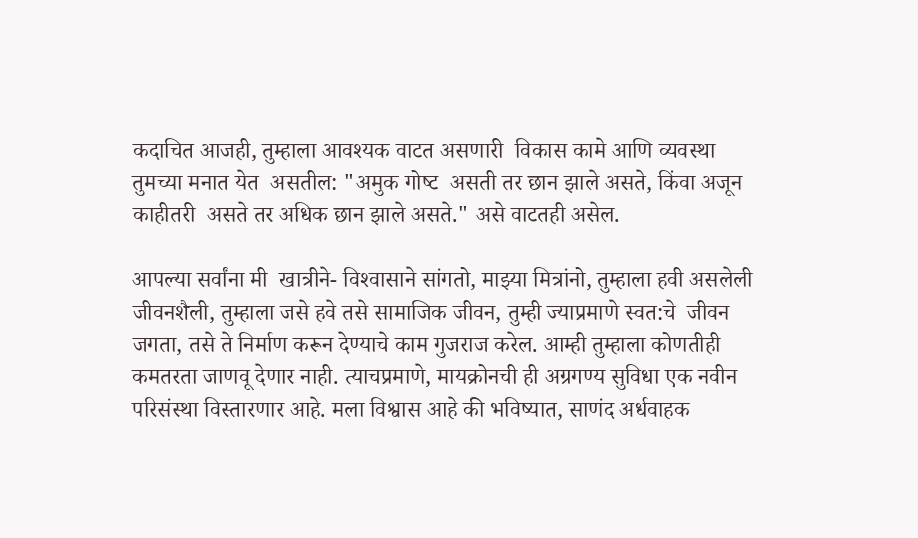कदाचित आजही, तुम्हाला आवश्यक वाटत असणारी  विकास कामे आणि व्यवस्था तुमच्या मनात येत  असतील: "अमुक गोष्‍ट  असती तर छान झाले असते, किंवा अजून काहीतरी  असते तर अधिक छान झाले असते." असे वाटतही असेल.

आपल्या सर्वांना मी  खात्रीने- विश्‍वासाने सांगतो, माझ्या मित्रांनो, तुम्हाला हवी असलेली जीवनशैली, तुम्हाला जसे हवे तसे सामाजिक जीवन, तुम्ही ज्‍याप्रमाणे स्वत:चे  जीवन जगता, तसे ते निर्माण करून देण्‍याचे काम गुजराज करेल. आम्ही तुम्हाला कोणतीही कमतरता जाणवू देणार नाही. त्याचप्रमाणे, मायक्रोनची ही अग्रगण्य सुविधा एक नवीन परिसंस्था विस्तारणार आहे. मला विश्वास आहे की भविष्यात, साणंद अर्धवाहक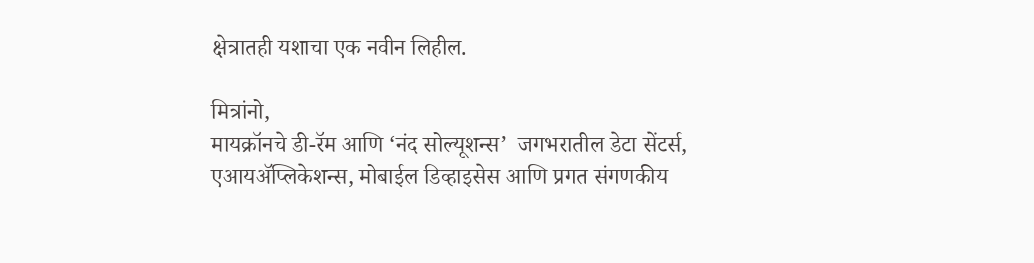क्षेत्रातही यशाचा एक नवीन लिहील.

मित्रांनो,
मायक्रॉनचे डी-रॅम आणि ‘नंद सोल्यूशन्स’  जगभरातील डेटा सेंटर्स, एआयॲप्लिकेशन्स, मोबाईल डिव्हाइसेस आणि प्रगत संगणकीय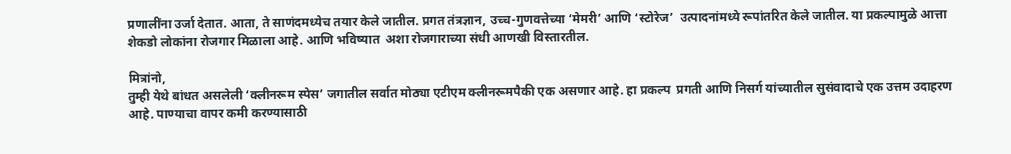प्रणालींना उर्जा देतात. आता, ते साणंदमध्येच तयार केले जातील. प्रगत तंत्रज्ञान, उच्च-गुणवत्तेच्या ‘मेमरी’ आणि ‘स्टोरेज’  उत्पादनांमध्ये रूपांतरित केले जातील. या प्रकल्पामुळे आत्ता  शेकडो लोकांना रोजगार मिळाला आहे. आणि भविष्यात  अशा रोजगाराच्या संधी आणखी विस्तारतील.

मित्रांनो,
तुम्ही येथे बांधत असलेली ‘क्लीनरूम स्पेस’ जगातील सर्वात मोठ्या एटीएम क्लीनरूमपैकी एक असणार आहे. हा प्रकल्प  प्रगती आणि निसर्ग यांच्यातील सुसंवादाचे एक उत्तम उदाहरण आहे. पाण्याचा वापर कमी करण्यासाठी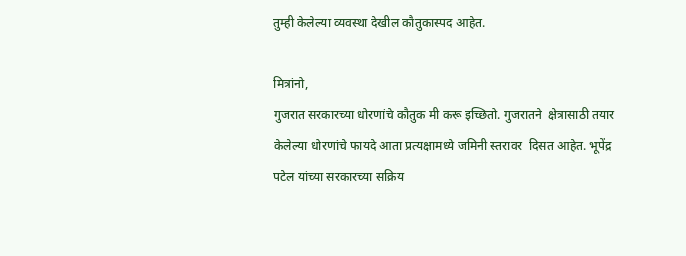तुम्ही केलेल्या व्यवस्था देखील कौतुकास्पद आहेत.

मित्रांनो,
गुजरात सरकारच्या धोरणांचे कौतुक मी करू इच्छितो. गुजरातने  क्षेत्रासाठी तयार केलेल्या धोरणांचे फायदे आता प्रत्यक्षामध्ये जमिनी स्तरावर  दिसत आहेत. भूपेंद्र पटेल यांच्या सरकारच्या सक्रिय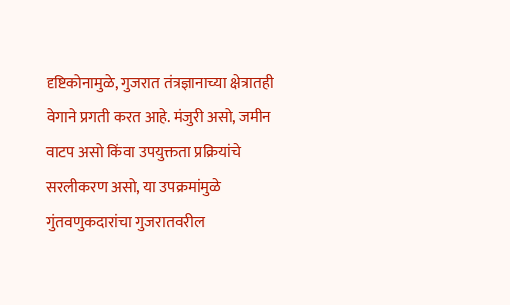दृष्टिकोनामुळे, गुजरात तंत्रज्ञानाच्या क्षेत्रातही वेगाने प्रगती करत आहे. मंजुरी असो, जमीन वाटप असो किंवा उपयुक्तता प्रक्रियांचे सरलीकरण असो, या उपक्रमांमुळे गुंतवणुकदारांचा गुजरातवरील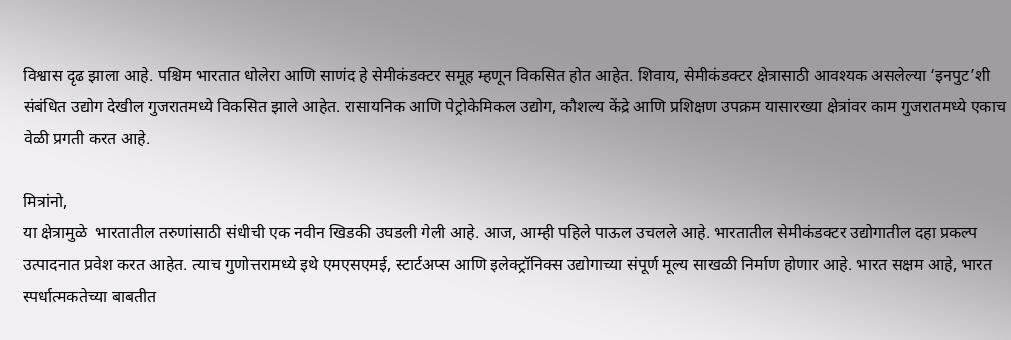विश्वास दृढ झाला आहे. पश्चिम भारतात धोलेरा आणि साणंद हे सेमीकंडक्टर समूह म्हणून विकसित होत आहेत. शिवाय, सेमीकंडक्टर क्षेत्रासाठी आवश्यक असलेल्या ‘इनपुट’शी संबंधित उद्योग देखील गुजरातमध्ये विकसित झाले आहेत. रासायनिक आणि पेट्रोकेमिकल उद्योग, कौशल्य केंद्रे आणि प्रशिक्षण उपक्रम यासारख्या क्षेत्रांवर काम गुजरातमध्ये एकाच वेळी प्रगती करत आहे.

मित्रांनो,
या क्षेत्रामुळे  भारतातील तरुणांसाठी संधीची एक नवीन खिडकी उघडली गेली आहे. आज, आम्ही पहिले पाऊल उचलले आहे. भारतातील सेमीकंडक्टर उद्योगातील दहा प्रकल्प उत्पादनात प्रवेश करत आहेत. त्याच गुणोत्तरामध्‍ये इथे एमएसएमई, स्टार्टअप्स आणि इलेक्ट्रॉनिक्स उद्योगाच्या संपूर्ण मूल्य साखळी निर्माण होणार आहे. भारत सक्षम आहे, भारत स्पर्धात्मकतेच्या बाबतीत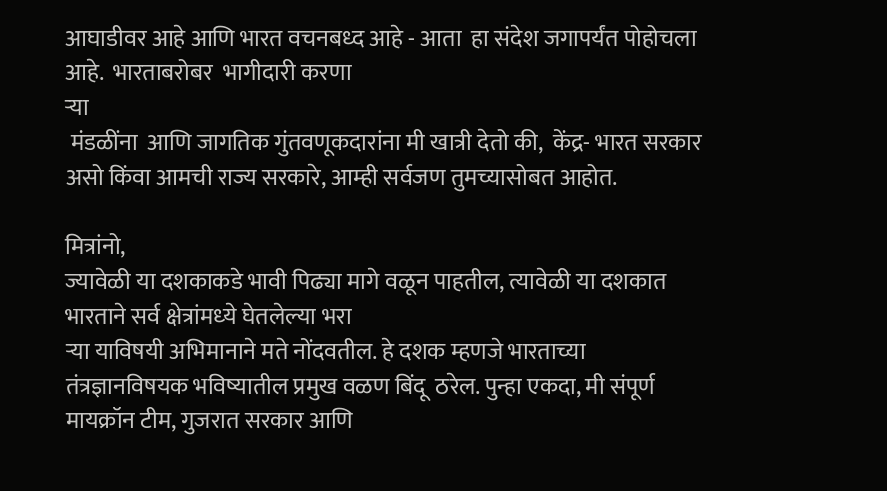आघाडीवर आहे आणि भारत वचनबध्‍द आहे - आता  हा संदेश जगापर्यंत पोहोचला आहे.  भारताबरोबर  भागीदारी करणा
ऱ्या
 मंडळींना  आणि जागतिक गुंतवणूकदारांना मी खात्री देतो की,  केंद्र- भारत सरकार असो किंवा आमची राज्य सरकारे, आम्ही सर्वजण तुमच्यासोबत आहोत.

मित्रांनो,
ज्यावेळी या दशकाकडे भावी पिढ्या मागे वळून पाहतील, त्यावेळी या दशकात भारताने सर्व क्षेत्रांमध्‍ये घेतलेल्या भरा
ऱ्या याविषयी अभिमानाने मते नोंदवतील. हे दशक म्हणजे भारताच्या तंत्रज्ञानविषयक भविष्यातील प्रमुख वळण बिंदू  ठरेल. पुन्हा एकदा, मी संपूर्ण मायक्रॉन टीम, गुजरात सरकार आणि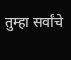तुम्हा सर्वांचे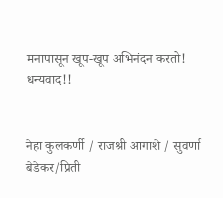मनापासून खूप-खूप अभिनंदन करतो! धन्यवाद!!


नेहा कुलकर्णी / राजश्री आगाशे / सुवर्णा बेडेकर/प्रिती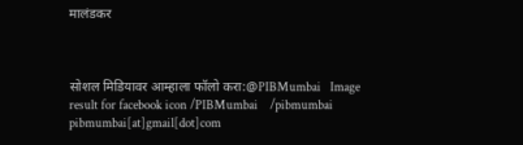मालंडकर



सोशल मिडियावर आम्हाला फॉलो करा:@PIBMumbai   Image result for facebook icon /PIBMumbai    /pibmumbai  pibmumbai[at]gmail[dot]com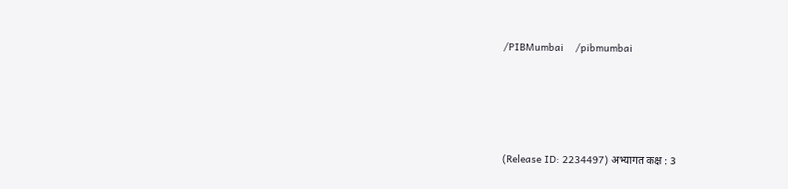/PIBMumbai    /pibmumbai






(Release ID: 2234497) अभ्यागत कक्ष : 3